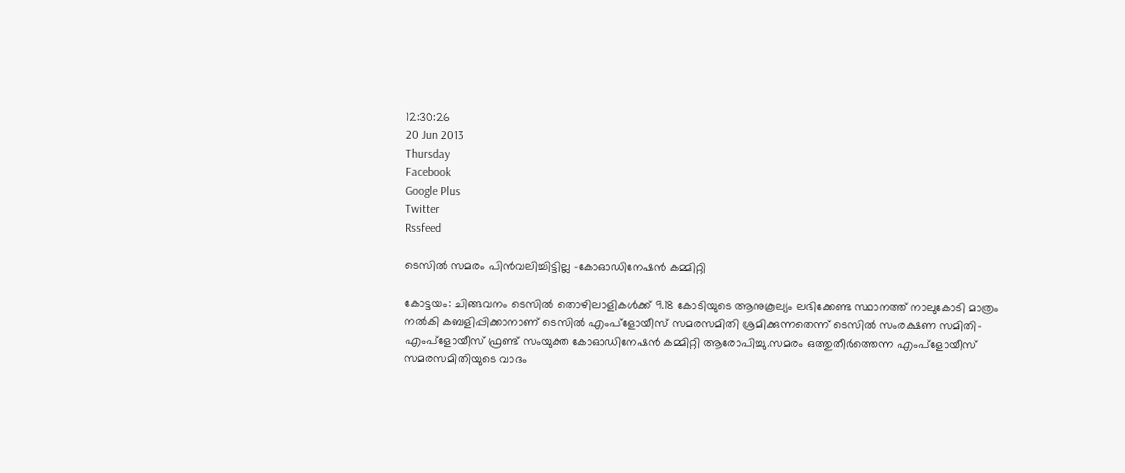12:30:26
20 Jun 2013
Thursday
Facebook
Google Plus
Twitter
Rssfeed

ടെസില്‍ സമരം പിന്‍വലിച്ചിട്ടില്ല -കോഓഡിനേഷന്‍ കമ്മിറ്റി

കോട്ടയം: ചിങ്ങവനം ടെസില്‍ തൊഴിലാളികള്‍ക്ക് 9.18 കോടിയുടെ ആനുകൂല്യം ലഭിക്കേണ്ട സ്ഥാനത്ത് നാലുകോടി മാത്രം നല്‍കി കബളിപ്പിക്കാനാണ് ടെസില്‍ എംപ്ളോയീസ് സമരസമിതി ശ്രമിക്കുന്നതെന്ന് ടെസില്‍ സംരക്ഷണ സമിതി-എംപ്ളോയീസ് ഫ്രണ്ട് സംയുക്ത കോഓഡിനേഷന്‍ കമ്മിറ്റി ആരോപിച്ചു.സമരം ഒത്തുതീര്‍ത്തെന്ന എംപ്ളോയീസ് സമരസമിതിയുടെ വാദം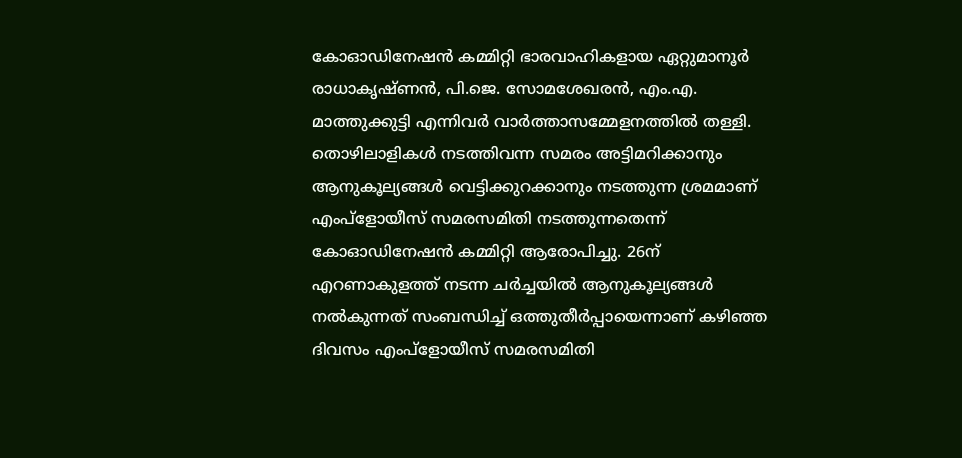കോഓഡിനേഷന്‍ കമ്മിറ്റി ഭാരവാഹികളായ ഏറ്റുമാനൂര്‍ രാധാകൃഷ്ണന്‍, പി.ജെ. സോമശേഖരന്‍, എം.എ. മാത്തുക്കുട്ടി എന്നിവര്‍ വാര്‍ത്താസമ്മേളനത്തില്‍ തള്ളി.
തൊഴിലാളികള്‍ നടത്തിവന്ന സമരം അട്ടിമറിക്കാനും ആനുകൂല്യങ്ങള്‍ വെട്ടിക്കുറക്കാനും നടത്തുന്ന ശ്രമമാണ് എംപ്ളോയീസ് സമരസമിതി നടത്തുന്നതെന്ന് കോഓഡിനേഷന്‍ കമ്മിറ്റി ആരോപിച്ചു. 26ന് എറണാകുളത്ത് നടന്ന ചര്‍ച്ചയില്‍ ആനുകൂല്യങ്ങള്‍ നല്‍കുന്നത് സംബന്ധിച്ച് ഒത്തുതീര്‍പ്പായെന്നാണ് കഴിഞ്ഞ ദിവസം എംപ്ളോയീസ് സമരസമിതി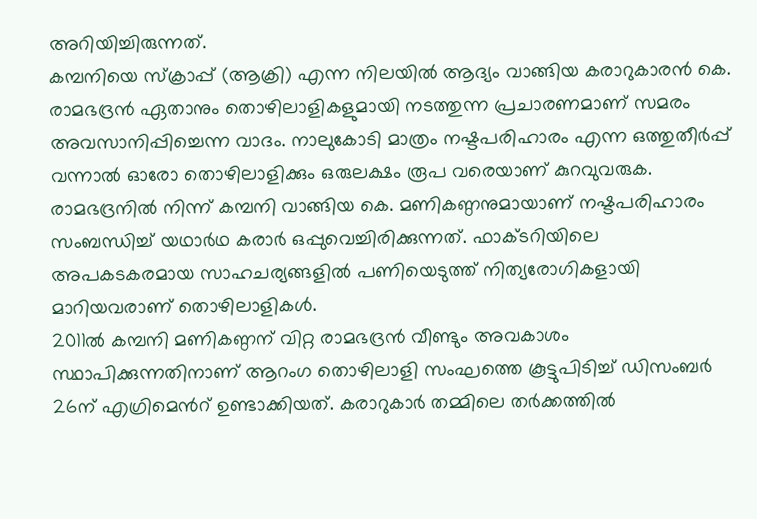അറിയിച്ചിരുന്നത്.
കമ്പനിയെ സ്ക്രാപ്പ് (ആക്രി) എന്ന നിലയില്‍ ആദ്യം വാങ്ങിയ കരാറുകാരന്‍ കെ. രാമഭദ്രന്‍ ഏതാനും തൊഴിലാളികളുമായി നടത്തുന്ന പ്രചാരണമാണ് സമരം അവസാനിപ്പിച്ചെന്ന വാദം. നാലുകോടി മാത്രം നഷ്ടപരിഹാരം എന്ന ഒത്തുതീര്‍പ്പ് വന്നാല്‍ ഓരോ തൊഴിലാളിക്കും ഒരുലക്ഷം രൂപ വരെയാണ് കുറവുവരുക. രാമഭദ്രനില്‍ നിന്ന് കമ്പനി വാങ്ങിയ കെ. മണികണ്ഠനുമായാണ് നഷ്ടപരിഹാരം സംബന്ധിച്ച് യഥാര്‍ഥ കരാര്‍ ഒപ്പുവെച്ചിരിക്കുന്നത്. ഫാക്ടറിയിലെ അപകടകരമായ സാഹചര്യങ്ങളില്‍ പണിയെടുത്ത് നിത്യരോഗികളായി മാറിയവരാണ് തൊഴിലാളികള്‍.
2011ല്‍ കമ്പനി മണികണ്ഠന് വിറ്റ രാമഭദ്രന്‍ വീണ്ടും അവകാശം സ്ഥാപിക്കുന്നതിനാണ് ആറംഗ തൊഴിലാളി സംഘത്തെ കൂട്ടുപിടിച്ച് ഡിസംബര്‍ 26ന് എഗ്രിമെന്‍റ് ഉണ്ടാക്കിയത്. കരാറുകാര്‍ തമ്മിലെ തര്‍ക്കത്തില്‍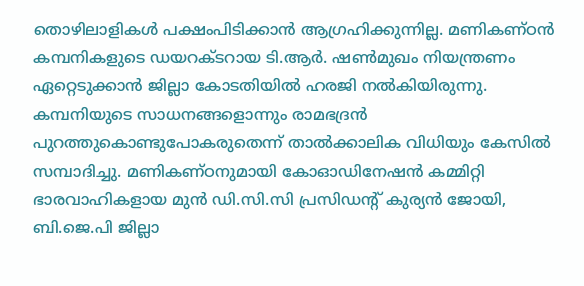തൊഴിലാളികള്‍ പക്ഷംപിടിക്കാന്‍ ആഗ്രഹിക്കുന്നില്ല. മണികണ്ഠന്‍ കമ്പനികളുടെ ഡയറക്ടറായ ടി.ആര്‍. ഷണ്‍മുഖം നിയന്ത്രണം ഏറ്റെടുക്കാന്‍ ജില്ലാ കോടതിയില്‍ ഹരജി നല്‍കിയിരുന്നു. കമ്പനിയുടെ സാധനങ്ങളൊന്നും രാമഭദ്രന്‍ പുറത്തുകൊണ്ടുപോകരുതെന്ന് താല്‍ക്കാലിക വിധിയും കേസില്‍ സമ്പാദിച്ചു. മണികണ്ഠനുമായി കോഓഡിനേഷന്‍ കമ്മിറ്റി ഭാരവാഹികളായ മുന്‍ ഡി.സി.സി പ്രസിഡന്‍റ് കുര്യന്‍ ജോയി, ബി.ജെ.പി ജില്ലാ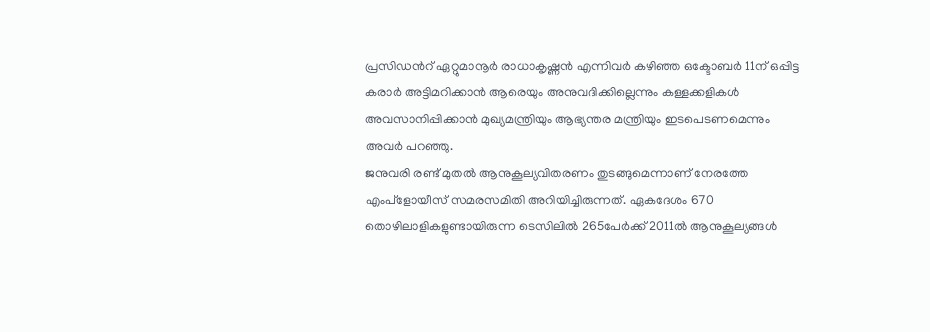പ്രസിഡന്‍റ് ഏറ്റുമാനൂര്‍ രാധാകൃഷ്ണന്‍ എന്നിവര്‍ കഴിഞ്ഞ ഒക്ടോബര്‍ 11ന് ഒപ്പിട്ട കരാര്‍ അട്ടിമറിക്കാന്‍ ആരെയും അനുവദിക്കില്ലെന്നും കള്ളക്കളികള്‍ അവസാനിപ്പിക്കാന്‍ മുഖ്യമന്ത്രിയും ആഭ്യന്തര മന്ത്രിയും ഇടപെടണമെന്നും അവര്‍ പറഞ്ഞു.
ജനുവരി രണ്ട് മുതല്‍ ആനുകൂല്യവിതരണം തുടങ്ങുമെന്നാണ് നേരത്തേ എംപ്ളോയീസ് സമരസമിതി അറിയിച്ചിരുന്നത്. ഏകദേശം 670 തൊഴിലാളികളുണ്ടായിരുന്ന ടെസിലില്‍ 265പേര്‍ക്ക് 2011ല്‍ ആനുകൂല്യങ്ങള്‍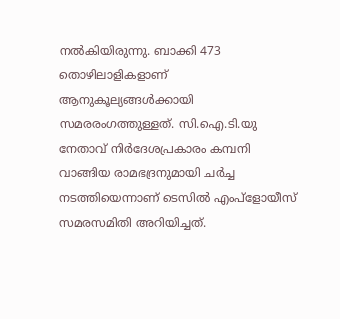നല്‍കിയിരുന്നു. ബാക്കി 473 തൊഴിലാളികളാണ് ആനുകൂല്യങ്ങള്‍ക്കായി സമരരംഗത്തുള്ളത്. സി.ഐ.ടി.യു നേതാവ് നിര്‍ദേശപ്രകാരം കമ്പനി വാങ്ങിയ രാമഭദ്രനുമായി ചര്‍ച്ച നടത്തിയെന്നാണ് ടെസില്‍ എംപ്ളോയീസ് സമരസമിതി അറിയിച്ചത്.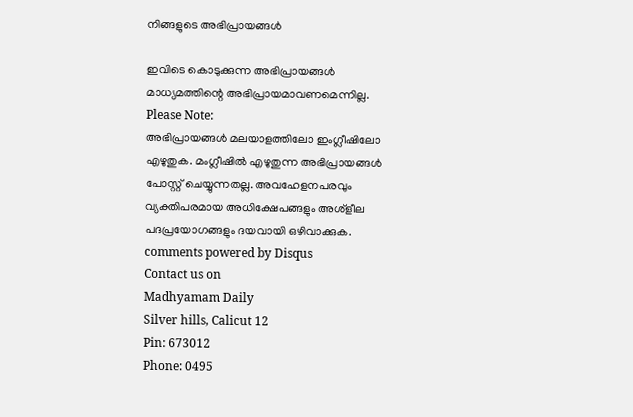നിങ്ങളുടെ അഭിപ്രായങ്ങള്‍

ഇവിടെ കൊടുക്കുന്ന അഭിപ്രായങ്ങള്‍ മാധ്യമത്തിന്റെ അഭിപ്രായമാവണമെന്നില്ല.
Please Note:
അഭിപ്രായങ്ങള്‍ മലയാളത്തിലോ ഇംഗ്ലീഷിലോ എഴുതുക. മംഗ്ലീഷില്‍ എഴുതുന്ന അഭിപ്രായങ്ങള്‍ പോസ്റ്റ് ചെയ്യുന്നതല്ല. അവഹേളനപരവും വ്യക്തിപരമായ അധിക്ഷേപങ്ങളും അശ്ളീല പദപ്രയോഗങ്ങളും ദയവായി ഒഴിവാക്കുക.
comments powered by Disqus
Contact us on
Madhyamam Daily
Silver hills, Calicut 12
Pin: 673012
Phone: 0495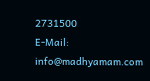2731500
E-Mail: info@madhyamam.com